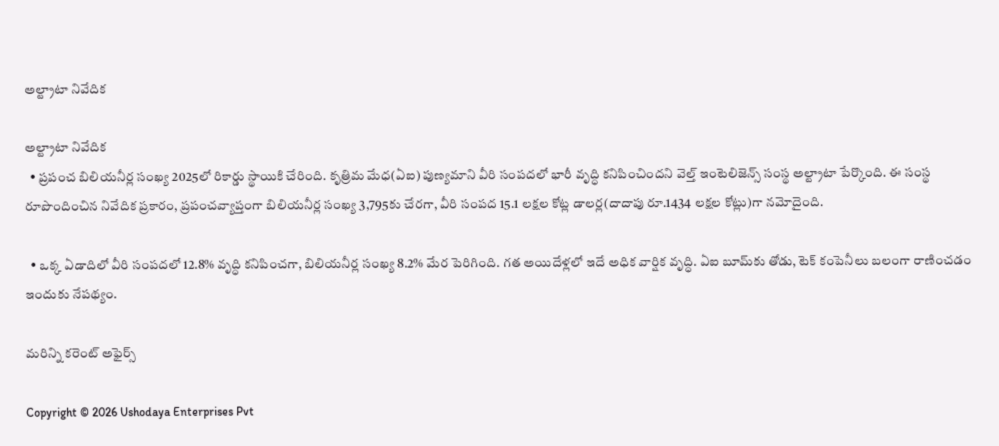అల్ట్రాటా నివేదిక

అల్ట్రాటా నివేదిక
  • ప్రపంచ బిలియనీర్ల సంఖ్య 2025లో రికార్డు స్థాయికి చేరింది. కృత్రిమ మేధ(ఏఐ) పుణ్యమాని వీరి సంపదలో భారీ వృద్ధి కనిపించిందని వెల్త్‌ ఇంటెలిజెన్స్‌ సంస్థ అల్ట్రాటా పేర్కొంది. ఈ సంస్థ రూపొందించిన నివేదిక ప్రకారం, ప్రపంచవ్యాప్తంగా బిలియనీర్ల సంఖ్య 3,795కు చేరగా, వీరి సంపద 15.1 లక్షల కోట్ల డాలర్ల(దాదాపు రూ.1434 లక్షల కోట్లు)గా నమోదైంది.

  • ఒక్క ఏడాదిలో వీరి సంపదలో 12.8% వృద్ధి కనిపించగా, బిలియనీర్ల సంఖ్య 8.2% మేర పెరిగింది. గత అయిదేళ్లలో ఇదే అధిక వార్షిక వృద్ధి. ఏఐ బూమ్‌కు తోడు, టెక్‌ కంపెనీలు బలంగా రాణించడం ఇందుకు నేపథ్యం.

మరిన్ని కరెంట్ అఫైర్స్

Copyright © 2026 Ushodaya Enterprises Pvt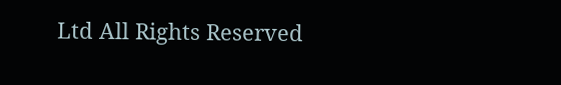Ltd All Rights Reserved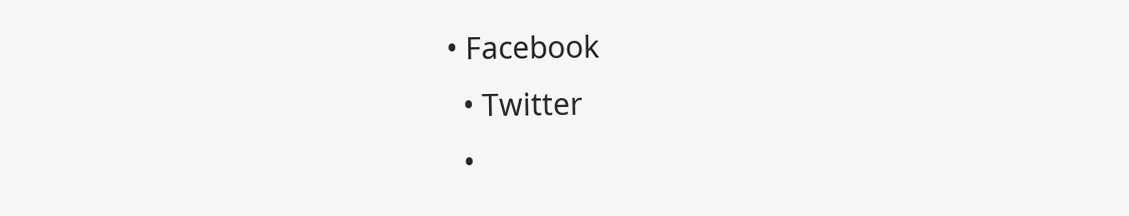• Facebook
  • Twitter
  •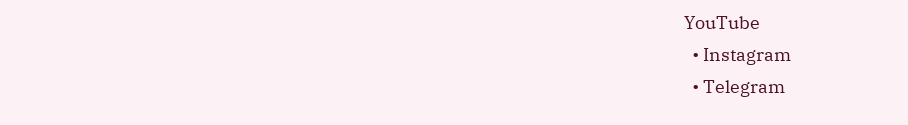YouTube
  • Instagram
  • Telegram